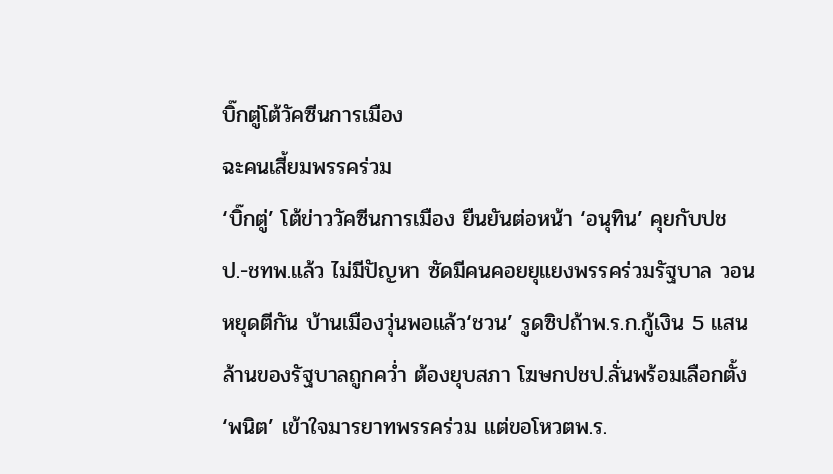บิ๊กตู่โต้วัคซีนการเมือง
ฉะคนเสี้ยมพรรคร่วม
‘บิ๊กตู่’ โต้ข่าววัคซีนการเมือง ยืนยันต่อหน้า ‘อนุทิน’ คุยกับปชป.-ชทพ.แล้ว ไม่มีปัญหา ซัดมีคนคอยยุแยงพรรคร่วมรัฐบาล วอนหยุดตีกัน บ้านเมืองวุ่นพอแล้ว‘ชวน’ รูดซิปถ้าพ.ร.ก.กู้เงิน 5 แสนล้านของรัฐบาลถูกคว่ำ ต้องยุบสภา โฆษกปชป.ลั่นพร้อมเลือกตั้ง ‘พนิต’ เข้าใจมารยาทพรรคร่วม แต่ขอโหวตพ.ร.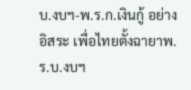บ.งบฯ-พ.ร.ก.เงินกู้ อย่างอิสระ เพื่อไทยตั้งฉายาพ.ร.บ.งบฯ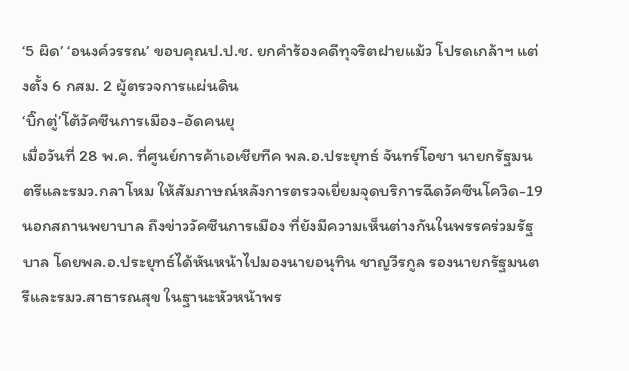‘5 ผิด’ ‘อนงค์วรรณ’ ขอบคุณป.ป.ช. ยกคำร้องคดีทุจริตฝายแม้ว โปรดเกล้าฯ แต่งตั้ง 6 กสม. 2 ผู้ตรวจการแผ่นดิน
‘บิ๊กตู่’โต้วัคซีนการเมือง-อัดคนยุ
เมื่อวันที่ 28 พ.ค. ที่ศูนย์การค้าเอเชียทีค พล.อ.ประยุทธ์ จันทร์โอชา นายกรัฐมนตรีและรมว.กลาโหม ให้สัมภาษณ์หลังการตรวจเยี่ยมจุดบริการฉีดวัคซีนโควิด-19 นอกสถานพยาบาล ถึงข่าววัคซีนการเมือง ที่ยังมีความเห็นต่างกันในพรรคร่วมรัฐบาล โดยพล.อ.ประยุทธ์ได้หันหน้าไปมองนายอนุทิน ชาญวีรกูล รองนายกรัฐมนตรีและรมว.สาธารณสุข ในฐานะหัวหน้าพร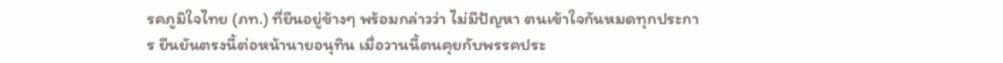รคภูมิใจไทย (ภท.) ที่ยืนอยู่ข้างๆ พร้อมกล่าวว่า ไม่มีปัญหา ตนเข้าใจกันหมดทุกประการ ยืนยันตรงนี้ต่อหน้านายอนุทิน เมื่อวานนี้ตนคุยกับพรรคประ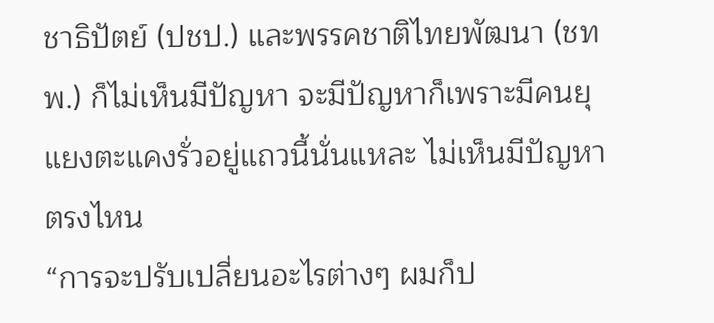ชาธิปัตย์ (ปชป.) และพรรคชาติไทยพัฒนา (ชทพ.) ก็ไม่เห็นมีปัญหา จะมีปัญหาก็เพราะมีคนยุแยงตะแคงรั่วอยู่แถวนี้นั่นแหละ ไม่เห็นมีปัญหาตรงไหน
“การจะปรับเปลี่ยนอะไรต่างๆ ผมก็ป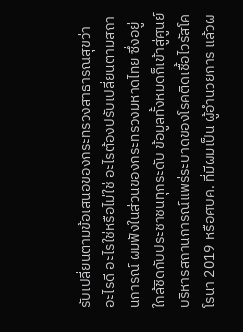รับเปลี่ยนตามข้อเสนอของกระทรวงสาธารณสุขว่า อะไรดี อะไรใช่หรือไม่ใช่ อะไรต้องปรับเปลี่ยนตามสถานการณ์ ผมฟังในส่วนของกระทรวงมหาดไทย ซึ่งอยู่ใกล้ชิดกับประชาชนทุกระดับ ข้อมูลทั้งหมดก็เข้าสู่ศูนย์บริหารสถานการณ์แพร่ระบาดของโรคติดเชื้อไวรัสโคโรนา 2019 หรือศบค. ที่มีผมเป็น ผู้อำนวยการ แล้วผ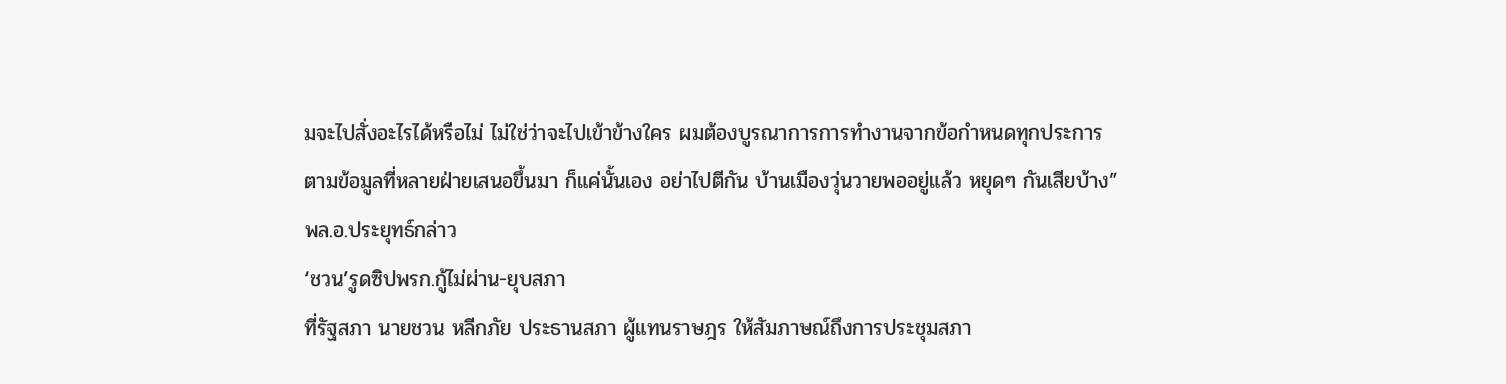มจะไปสั่งอะไรได้หรือไม่ ไม่ใช่ว่าจะไปเข้าข้างใคร ผมต้องบูรณาการการทำงานจากข้อกำหนดทุกประการ ตามข้อมูลที่หลายฝ่ายเสนอขึ้นมา ก็แค่นั้นเอง อย่าไปตีกัน บ้านเมืองวุ่นวายพออยู่แล้ว หยุดๆ กันเสียบ้าง” พล.อ.ประยุทธ์กล่าว
‘ชวน’รูดซิปพรก.กู้ไม่ผ่าน-ยุบสภา
ที่รัฐสภา นายชวน หลีกภัย ประธานสภา ผู้แทนราษฎร ให้สัมภาษณ์ถึงการประชุมสภา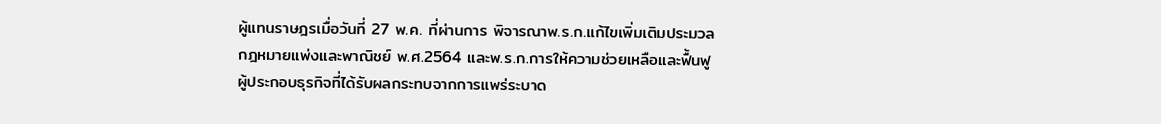ผู้แทนราษฎรเมื่อวันที่ 27 พ.ค. ที่ผ่านการ พิจารณาพ.ร.ก.แก้ไขเพิ่มเติมประมวลกฎหมายแพ่งและพาณิชย์ พ.ศ.2564 และพ.ร.ก.การให้ความช่วยเหลือและฟื้นฟูผู้ประกอบธุรกิจที่ได้รับผลกระทบจากการแพร่ระบาด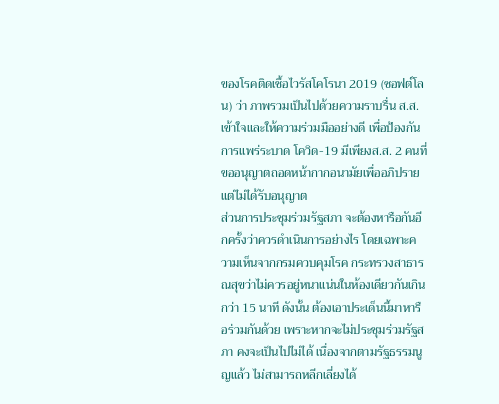ของโรคติดเชื้อไวรัสโคโรนา 2019 (ซอฟต์โลน) ว่า ภาพรวมเป็นไปด้วยความราบรื่น ส.ส.เข้าใจและให้ความร่วมมืออย่างดี เพื่อป้องกันการแพร่ระบาด โควิด-19 มีเพียงส.ส. 2 คนที่ขออนุญาตถอดหน้ากากอนามัยเพื่ออภิปราย แต่ไม่ได้รับอนุญาต
ส่วนการประชุมร่วมรัฐสภา จะต้องหารือกันอีกครั้งว่าควรดำเนินการอย่างไร โดยเฉพาะความเห็นจากกรมควบคุมโรค กระทรวงสาธารณสุขว่าไม่ควรอยู่หนาแน่นในห้องเดียวกันเกินกว่า 15 นาที ดังนั้น ต้องเอาประเด็นนี้มาหารือร่วมกันด้วย เพราะหากจะไม่ประชุมร่วมรัฐสภา คงจะเป็นไปไม่ได้ เนื่องจากตามรัฐธรรมนูญแล้ว ไม่สามารถหลีกเลี่ยงได้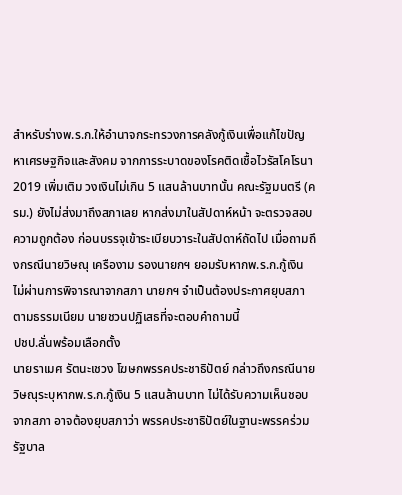สำหรับร่างพ.ร.ก.ให้อำนาจกระทรวงการคลังกู้เงินเพื่อแก้ไขปัญหาเศรษฐกิจและสังคม จากการระบาดของโรคติดเชื้อไวรัสโคโรนา 2019 เพิ่มเติม วงเงินไม่เกิน 5 แสนล้านบาทนั้น คณะรัฐมนตรี (ครม.) ยังไม่ส่งมาถึงสภาเลย หากส่งมาในสัปดาห์หน้า จะตรวจสอบความถูกต้อง ก่อนบรรจุเข้าระเบียบวาระในสัปดาห์ถัดไป เมื่อถามถึงกรณีนายวิษณุ เครืองาม รองนายกฯ ยอมรับหากพ.ร.ก.กู้เงิน ไม่ผ่านการพิจารณาจากสภา นายกฯ จำเป็นต้องประกาศยุบสภาตามธรรมเนียม นายชวนปฏิเสธที่จะตอบคำถามนี้
ปชป.ลั่นพร้อมเลือกตั้ง
นายราเมศ รัตนะเชวง โฆษกพรรคประชาธิปัตย์ กล่าวถึงกรณีนายวิษณุระบุหากพ.ร.ก.กู้เงิน 5 แสนล้านบาท ไม่ได้รับความเห็นชอบจากสภา อาจต้องยุบสภาว่า พรรคประชาธิปัตย์ในฐานะพรรคร่วมรัฐบาล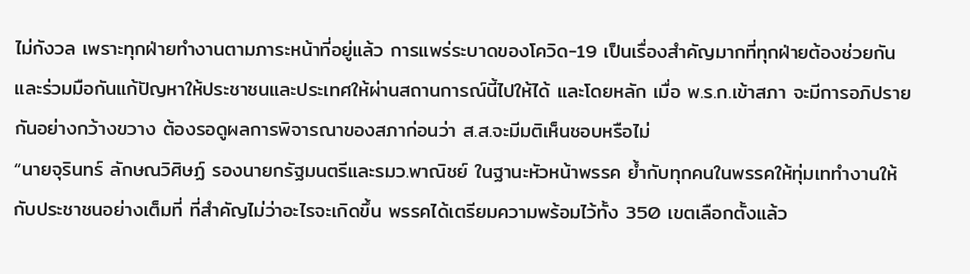ไม่กังวล เพราะทุกฝ่ายทำงานตามภาระหน้าที่อยู่แล้ว การแพร่ระบาดของโควิด-19 เป็นเรื่องสำคัญมากที่ทุกฝ่ายต้องช่วยกัน และร่วมมือกันแก้ปัญหาให้ประชาชนและประเทศให้ผ่านสถานการณ์นี้ไปให้ได้ และโดยหลัก เมื่อ พ.ร.ก.เข้าสภา จะมีการอภิปรายกันอย่างกว้างขวาง ต้องรอดูผลการพิจารณาของสภาก่อนว่า ส.ส.จะมีมติเห็นชอบหรือไม่
“นายจุรินทร์ ลักษณวิศิษฏ์ รองนายกรัฐมนตรีและรมว.พาณิชย์ ในฐานะหัวหน้าพรรค ย้ำกับทุกคนในพรรคให้ทุ่มเททำงานให้กับประชาชนอย่างเต็มที่ ที่สำคัญไม่ว่าอะไรจะเกิดขึ้น พรรคได้เตรียมความพร้อมไว้ทั้ง 350 เขตเลือกตั้งแล้ว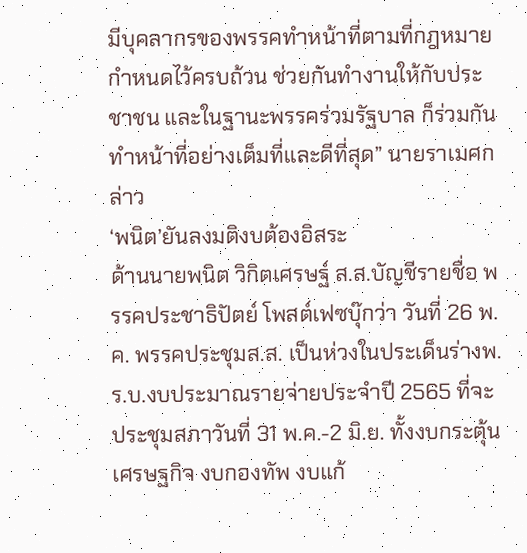มีบุคลากรของพรรคทำหน้าที่ตามที่กฎหมายกำหนดไว้ครบถ้วน ช่วยกันทำงานให้กับประชาชน และในฐานะพรรคร่วมรัฐบาล ก็ร่วมกันทำหน้าที่อย่างเต็มที่และดีที่สุด” นายราเมศกล่าว
‘พนิต’ยันลงมติงบต้องอิสระ
ด้านนายพนิต วิกิตเศรษฐ์ ส.ส.บัญชีรายชื่อ พรรคประชาธิปัตย์ โพสต์เฟซบุ๊กว่า วันที่ 26 พ.ค. พรรคประชุมส.ส. เป็นห่วงในประเด็นร่างพ.ร.บ.งบประมาณรายจ่ายประจำปี 2565 ที่จะประชุมสภาวันที่ 31 พ.ค.-2 มิ.ย. ทั้งงบกระตุ้นเศรษฐกิจ งบกองทัพ งบแก้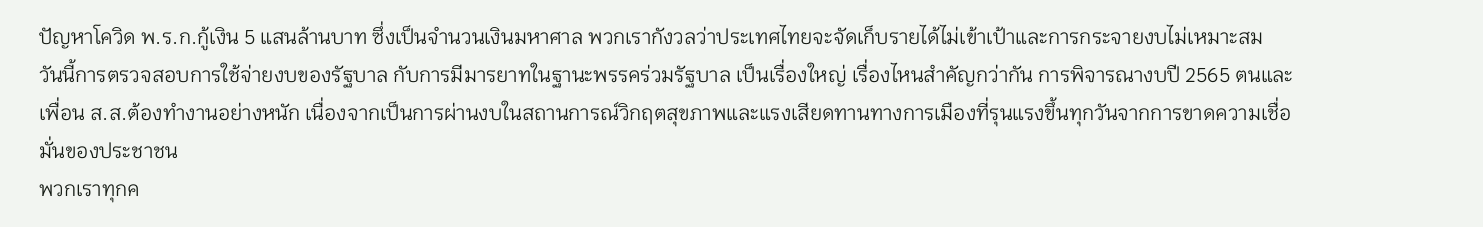ปัญหาโควิด พ.ร.ก.กู้เงิน 5 แสนล้านบาท ซึ่งเป็นจำนวนเงินมหาศาล พวกเรากังวลว่าประเทศไทยจะจัดเก็บรายได้ไม่เข้าเป้าและการกระจายงบไม่เหมาะสม
วันนี้การตรวจสอบการใช้จ่ายงบของรัฐบาล กับการมีมารยาทในฐานะพรรคร่วมรัฐบาล เป็นเรื่องใหญ่ เรื่องไหนสำคัญกว่ากัน การพิจารณางบปี 2565 ตนและเพื่อน ส.ส.ต้องทำงานอย่างหนัก เนื่องจากเป็นการผ่านงบในสถานการณ์วิกฤตสุขภาพและแรงเสียดทานทางการเมืองที่รุนแรงขึ้นทุกวันจากการขาดความเชื่อมั่นของประชาชน
พวกเราทุกค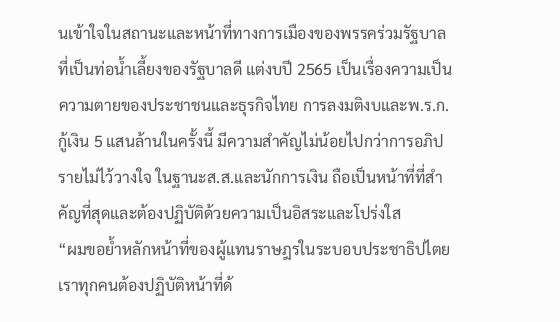นเข้าใจในสถานะและหน้าที่ทางการเมืองของพรรคร่วมรัฐบาลที่เป็นท่อน้ำเลี้ยงของรัฐบาลดี แต่งบปี 2565 เป็นเรื่องความเป็นความตายของประชาชนและธุรกิจไทย การลงมติงบและพ.ร.ก.กู้เงิน 5 แสนล้านในครั้งนี้ มีความสำคัญไม่น้อยไปกว่าการอภิปรายไม่ไว้วางใจ ในฐานะส.ส.และนักการเงิน ถือเป็นหน้าที่ที่สำคัญที่สุดและต้องปฏิบัติด้วยความเป็นอิสระและโปร่งใส
“ผมขอย้ำหลักหน้าที่ของผู้แทนราษฎรในระบอบประชาธิปไตย เราทุกคนต้องปฏิบัติหน้าที่ด้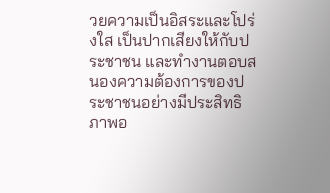วยความเป็นอิสระและโปร่งใส เป็นปากเสียงให้กับประชาชน และทำงานตอบสนองความต้องการของประชาชนอย่างมีประสิทธิภาพอ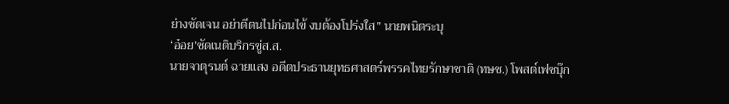ย่างชัดเจน อย่าตีตนไปก่อนไข้ งบต้องโปร่งใส” นายพนิตระบุ
‘อ๋อย’ซัดเนติบริกรขู่ส.ส.
นายจาตุรนต์ ฉายแสง อดีตประธานยุทธศาสตร์พรรคไทยรักษาชาติ (ทษช.) โพสต์เฟซบุ๊ก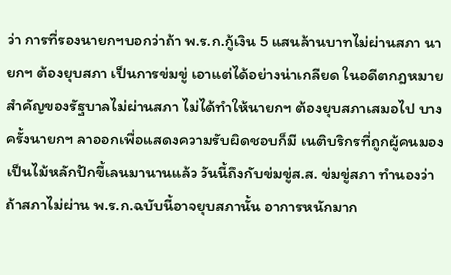ว่า การที่รองนายกฯบอกว่าถ้า พ.ร.ก.กู้เงิน 5 แสนล้านบาทไม่ผ่านสภา นายกฯ ต้องยุบสภา เป็นการข่มขู่ เอาแต่ได้อย่างน่าเกลียด ในอดีตกฎหมายสำคัญของรัฐบาลไม่ผ่านสภา ไม่ได้ทำให้นายกฯ ต้องยุบสภาเสมอไป บางครั้งนายกฯ ลาออกเพื่อแสดงความรับผิดชอบก็มี เนติบริกรที่ถูกผู้คนมองเป็นไม้หลักปักขี้เลนมานานแล้ว วันนี้ถึงกับข่มขู่ส.ส. ข่มขู่สภา ทำนองว่าถ้าสภาไม่ผ่าน พ.ร.ก.ฉบับนี้อาจยุบสภานั้น อาการหนักมาก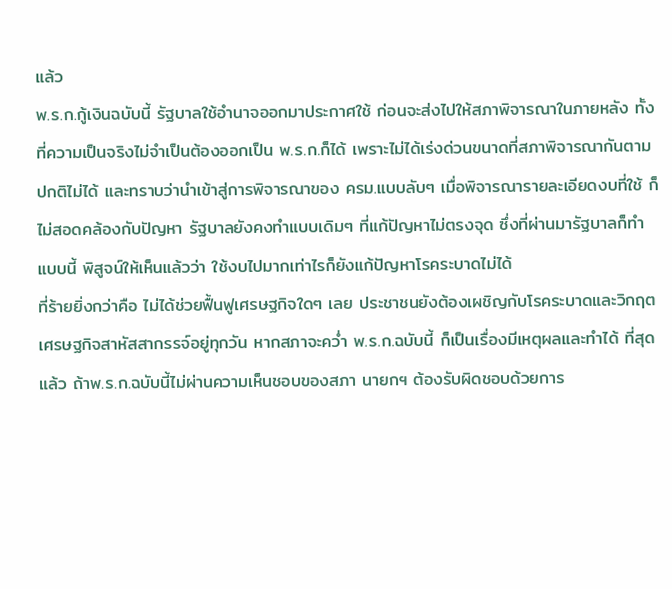แล้ว
พ.ร.ก.กู้เงินฉบับนี้ รัฐบาลใช้อำนาจออกมาประกาศใช้ ก่อนจะส่งไปให้สภาพิจารณาในภายหลัง ทั้งที่ความเป็นจริงไม่จำเป็นต้องออกเป็น พ.ร.ก.ก็ได้ เพราะไม่ได้เร่งด่วนขนาดที่สภาพิจารณากันตามปกติไม่ได้ และทราบว่านำเข้าสู่การพิจารณาของ ครม.แบบลับๆ เมื่อพิจารณารายละเอียดงบที่ใช้ ก็ไม่สอดคล้องกับปัญหา รัฐบาลยังคงทำแบบเดิมๆ ที่แก้ปัญหาไม่ตรงจุด ซึ่งที่ผ่านมารัฐบาลก็ทำแบบนี้ พิสูจน์ให้เห็นแล้วว่า ใช้งบไปมากเท่าไรก็ยังแก้ปัญหาโรคระบาดไม่ได้
ที่ร้ายยิ่งกว่าคือ ไม่ได้ช่วยฟื้นฟูเศรษฐกิจใดๆ เลย ประชาชนยังต้องเผชิญกับโรคระบาดและวิกฤตเศรษฐกิจสาหัสสากรรจ์อยู่ทุกวัน หากสภาจะคว่ำ พ.ร.ก.ฉบับนี้ ก็เป็นเรื่องมีเหตุผลและทำได้ ที่สุดแล้ว ถ้าพ.ร.ก.ฉบับนี้ไม่ผ่านความเห็นชอบของสภา นายกฯ ต้องรับผิดชอบด้วยการ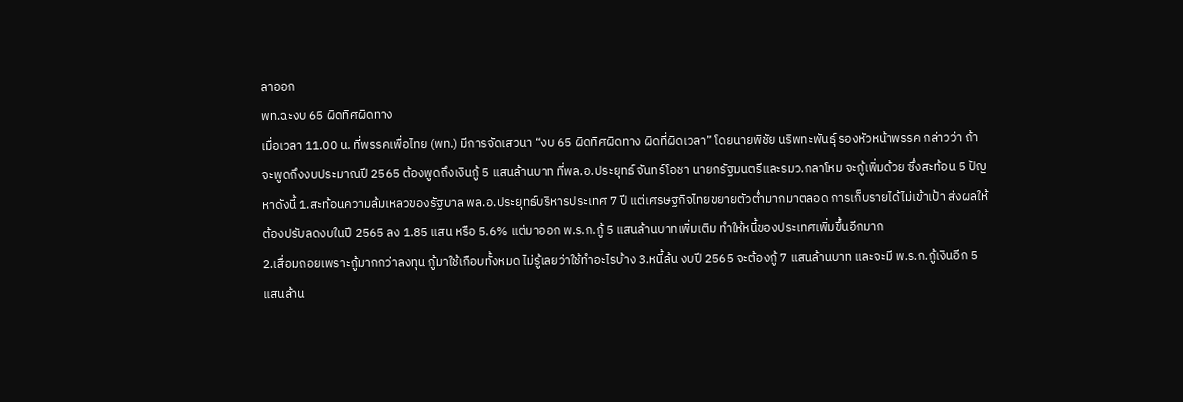ลาออก
พท.ฉะงบ 65 ผิดทิศผิดทาง
เมื่อเวลา 11.00 น. ที่พรรคเพื่อไทย (พท.) มีการจัดเสวนา “งบ 65 ผิดทิศผิดทาง ผิดที่ผิดเวลา” โดยนายพิชัย นริพทะพันธุ์ รองหัวหน้าพรรค กล่าวว่า ถ้าจะพูดถึงงบประมาณปี 2565 ต้องพูดถึงเงินกู้ 5 แสนล้านบาท ที่พล.อ.ประยุทธ์ จันทร์โอชา นายกรัฐมนตรีและรมว.กลาโหม จะกู้เพิ่มด้วย ซึ่งสะท้อน 5 ปัญหาดังนี้ 1.สะท้อนความล้มเหลวของรัฐบาล พล.อ.ประยุทธ์บริหารประเทศ 7 ปี แต่เศรษฐกิจไทยขยายตัวต่ำมากมาตลอด การเก็บรายได้ไม่เข้าเป้า ส่งผลให้ต้องปรับลดงบในปี 2565 ลง 1.85 แสน หรือ 5.6% แต่มาออก พ.ร.ก.กู้ 5 แสนล้านบาทเพิ่มเติม ทำให้หนี้ของประเทศเพิ่มขึ้นอีกมาก
2.เสื่อมถอยเพราะกู้มากกว่าลงทุน กู้มาใช้เกือบทั้งหมด ไม่รู้เลยว่าใช้ทำอะไรบ้าง 3.หนี้ล้น งบปี 2565 จะต้องกู้ 7 แสนล้านบาท และจะมี พ.ร.ก.กู้เงินอีก 5 แสนล้าน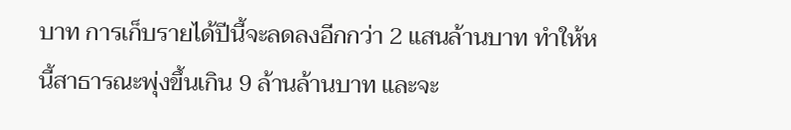บาท การเก็บรายได้ปีนี้จะลดลงอีกกว่า 2 แสนล้านบาท ทำให้หนี้สาธารณะพุ่งขึ้นเกิน 9 ล้านล้านบาท และจะ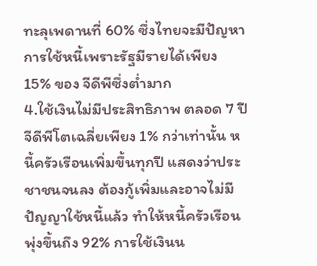ทะลุเพดานที่ 60% ซึ่งไทยจะมีปัญหาการใช้หนี้เพราะรัฐมีรายได้เพียง 15% ของ จีดีพีซึ่งต่ำมาก
4.ใช้เงินไม่มีประสิทธิภาพ ตลอด 7 ปี จีดีพีโตเฉลี่ยเพียง 1% กว่าเท่านั้น หนี้ครัวเรือนเพิ่มขึ้นทุกปี แสดงว่าประชาชนจนลง ต้องกู้เพิ่มและอาจไม่มีปัญญาใช้หนี้แล้ว ทำให้หนี้ครัวเรือนพุ่งขึ้นถึง 92% การใช้เงินน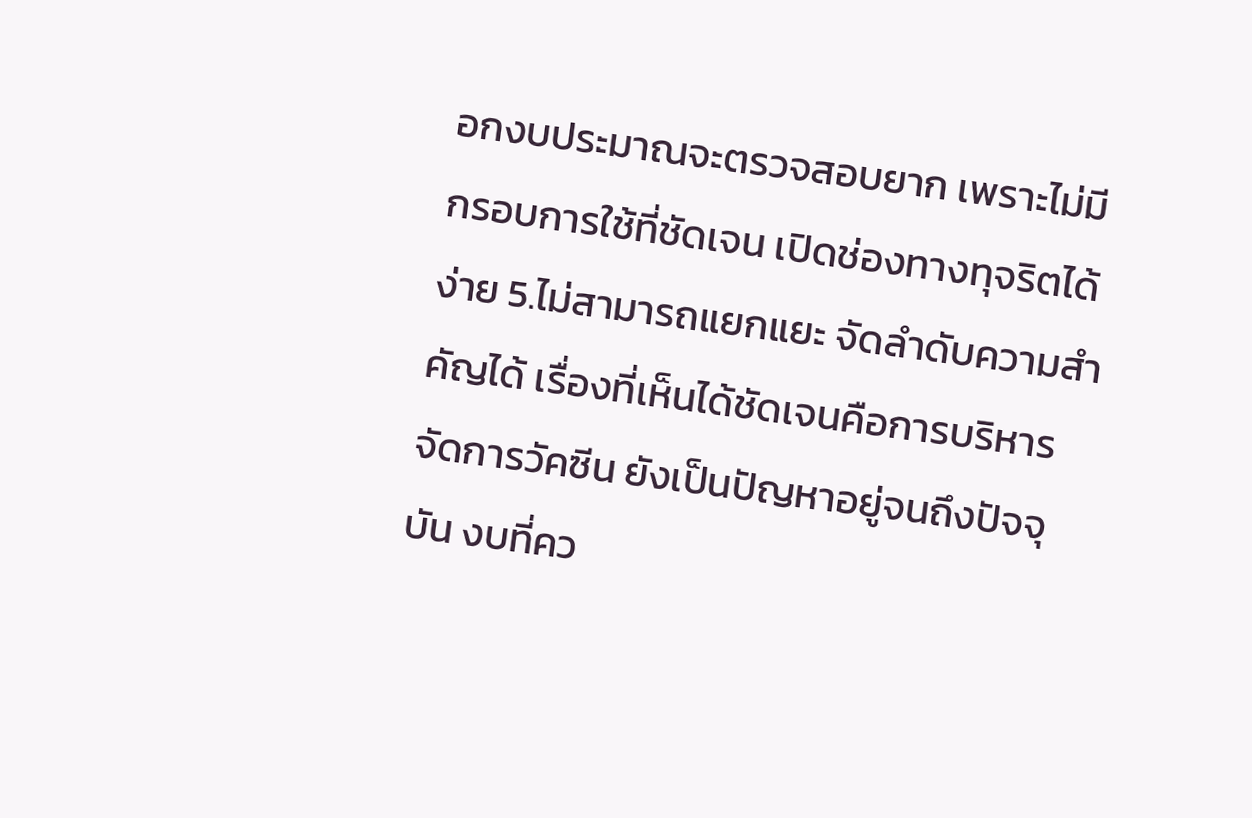อกงบประมาณจะตรวจสอบยาก เพราะไม่มีกรอบการใช้ที่ชัดเจน เปิดช่องทางทุจริตได้ง่าย 5.ไม่สามารถแยกแยะ จัดลำดับความสำคัญได้ เรื่องที่เห็นได้ชัดเจนคือการบริหารจัดการวัคซีน ยังเป็นปัญหาอยู่จนถึงปัจจุบัน งบที่คว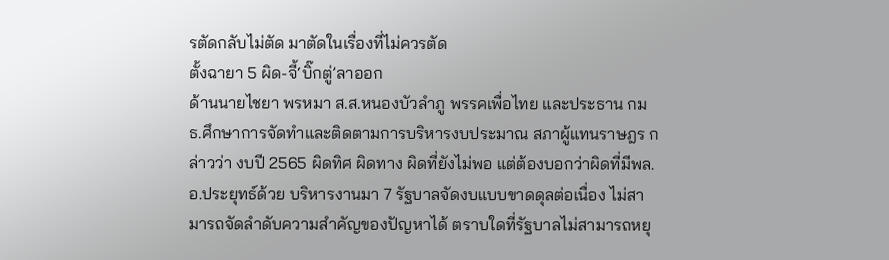รตัดกลับไม่ตัด มาตัดในเรื่องที่ไม่ควรตัด
ตั้งฉายา 5 ผิด-จี้‘บิ๊กตู่’ลาออก
ด้านนายไชยา พรหมา ส.ส.หนองบัวลำภู พรรคเพื่อไทย และประธาน กมธ.ศึกษาการจัดทำและติดตามการบริหารงบประมาณ สภาผู้แทนราษฎร กล่าวว่า งบปี 2565 ผิดทิศ ผิดทาง ผิดที่ยังไม่พอ แต่ต้องบอกว่าผิดที่มีพล.อ.ประยุทธ์ด้วย บริหารงานมา 7 รัฐบาลจัดงบแบบขาดดุลต่อเนื่อง ไม่สามารถจัดลำดับความสำคัญของปัญหาได้ ตราบใดที่รัฐบาลไม่สามารถหยุ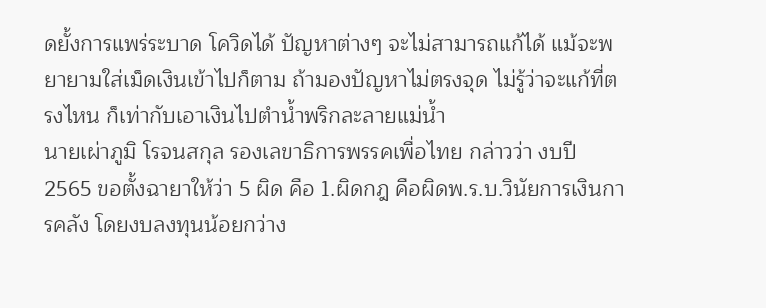ดยั้งการแพร่ระบาด โควิดได้ ปัญหาต่างๆ จะไม่สามารถแก้ได้ แม้จะพยายามใส่เม็ดเงินเข้าไปก็ตาม ถ้ามองปัญหาไม่ตรงจุด ไม่รู้ว่าจะแก้ที่ตรงไหน ก็เท่ากับเอาเงินไปตำน้ำพริกละลายแม่น้ำ
นายเผ่าภูมิ โรจนสกุล รองเลขาธิการพรรคเพื่อไทย กล่าวว่า งบปี 2565 ขอตั้งฉายาให้ว่า 5 ผิด คือ 1.ผิดกฎ คือผิดพ.ร.บ.วินัยการเงินการคลัง โดยงบลงทุนน้อยกว่าง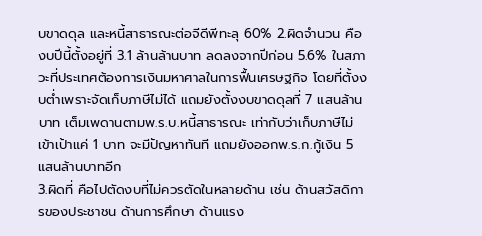บขาดดุล และหนี้สาธารณะต่อจีดีพีทะลุ 60% 2.ผิดจำนวน คืองบปีนี้ตั้งอยู่ที่ 3.1 ล้านล้านบาท ลดลงจากปีก่อน 5.6% ในสภาวะที่ประเทศต้องการเงินมหาศาลในการฟื้นเศรษฐกิจ โดยที่ตั้งงบต่ำเพราะจัดเก็บภาษีไม่ได้ แถมยังตั้งงบขาดดุลที่ 7 แสนล้านบาท เต็มเพดานตามพ.ร.บ.หนี้สาธารณะ เท่ากับว่าเก็บภาษีไม่เข้าเป้าแค่ 1 บาท จะมีปัญหาทันที แถมยังออกพ.ร.ก.กู้เงิน 5 แสนล้านบาทอีก
3.ผิดที่ คือไปตัดงบที่ไม่ควรตัดในหลายด้าน เช่น ด้านสวัสดิการของประชาชน ด้านการศึกษา ด้านแรง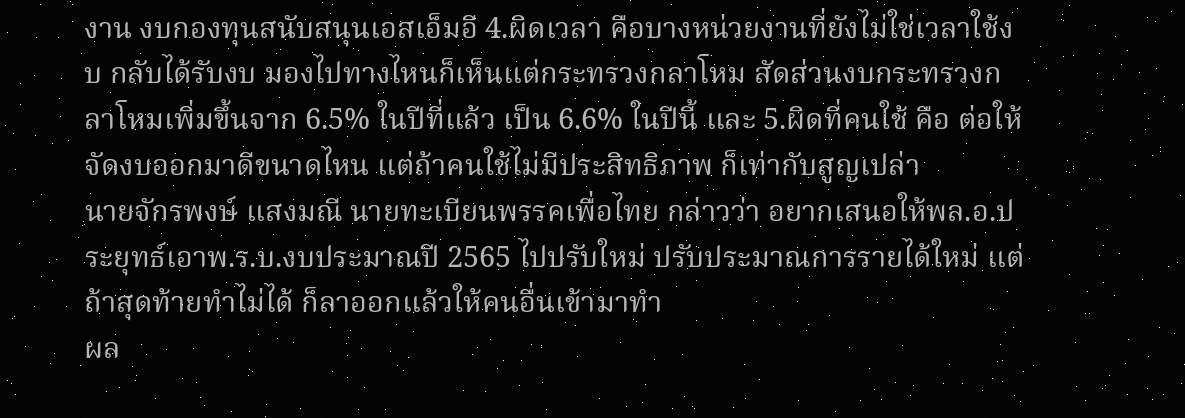งาน งบกองทุนสนับสนุนเอสเอ็มอี 4.ผิดเวลา คือบางหน่วยงานที่ยังไม่ใช่เวลาใช้งบ กลับได้รับงบ มองไปทางไหนก็เห็นแต่กระทรวงกลาโหม สัดส่วนงบกระทรวงกลาโหมเพิ่มขึ้นจาก 6.5% ในปีที่แล้ว เป็น 6.6% ในปีนี้ และ 5.ผิดที่คนใช้ คือ ต่อให้จัดงบออกมาดีขนาดไหน แต่ถ้าคนใช้ไม่มีประสิทธิภาพ ก็เท่ากับสูญเปล่า
นายจักรพงษ์ แสงมณี นายทะเบียนพรรคเพื่อไทย กล่าวว่า อยากเสนอให้พล.อ.ประยุทธ์เอาพ.ร.บ.งบประมาณปี 2565 ไปปรับใหม่ ปรับประมาณการรายได้ใหม่ แต่ถ้าสุดท้ายทำไม่ได้ ก็ลาออกแล้วให้คนอื่นเข้ามาทำ
ผล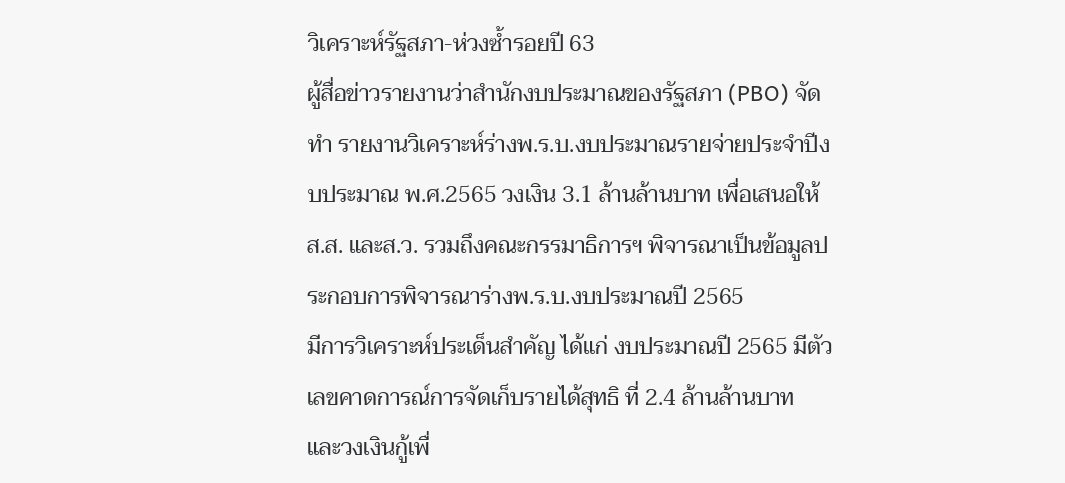วิเคราะห์รัฐสภา-ห่วงซ้ำรอยปี 63
ผู้สื่อข่าวรายงานว่าสำนักงบประมาณของรัฐสภา (PBO) จัดทำ รายงานวิเคราะห์ร่างพ.ร.บ.งบประมาณรายจ่ายประจำปีงบประมาณ พ.ศ.2565 วงเงิน 3.1 ล้านล้านบาท เพื่อเสนอให้ส.ส. และส.ว. รวมถึงคณะกรรมาธิการฯ พิจารณาเป็นข้อมูลประกอบการพิจารณาร่างพ.ร.บ.งบประมาณปี 2565
มีการวิเคราะห์ประเด็นสำคัญ ได้แก่ งบประมาณปี 2565 มีตัวเลขคาดการณ์การจัดเก็บรายได้สุทธิ ที่ 2.4 ล้านล้านบาท และวงเงินกู้เพื่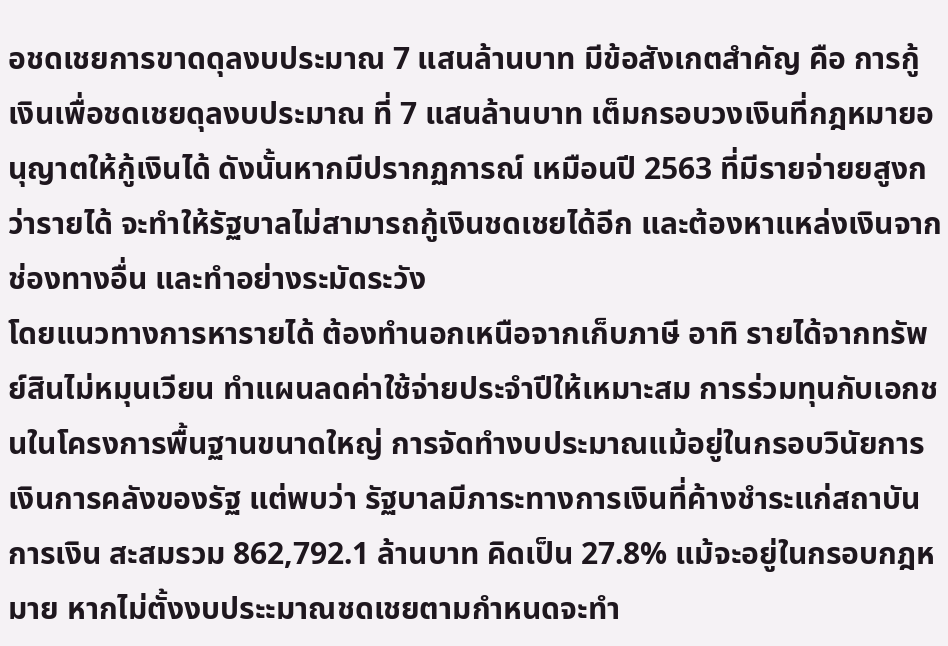อชดเชยการขาดดุลงบประมาณ 7 แสนล้านบาท มีข้อสังเกตสำคัญ คือ การกู้เงินเพื่อชดเชยดุลงบประมาณ ที่ 7 แสนล้านบาท เต็มกรอบวงเงินที่กฎหมายอนุญาตให้กู้เงินได้ ดังนั้นหากมีปรากฏการณ์ เหมือนปี 2563 ที่มีรายจ่ายยสูงกว่ารายได้ จะทำให้รัฐบาลไม่สามารถกู้เงินชดเชยได้อีก และต้องหาแหล่งเงินจากช่องทางอื่น และทำอย่างระมัดระวัง
โดยแนวทางการหารายได้ ต้องทำนอกเหนือจากเก็บภาษี อาทิ รายได้จากทรัพย์สินไม่หมุนเวียน ทำแผนลดค่าใช้จ่ายประจำปีให้เหมาะสม การร่วมทุนกับเอกชนในโครงการพื้นฐานขนาดใหญ่ การจัดทำงบประมาณแม้อยู่ในกรอบวินัยการเงินการคลังของรัฐ แต่พบว่า รัฐบาลมีภาระทางการเงินที่ค้างชำระแก่สถาบันการเงิน สะสมรวม 862,792.1 ล้านบาท คิดเป็น 27.8% แม้จะอยู่ในกรอบกฎหมาย หากไม่ตั้งงบประะมาณชดเชยตามกำหนดจะทำ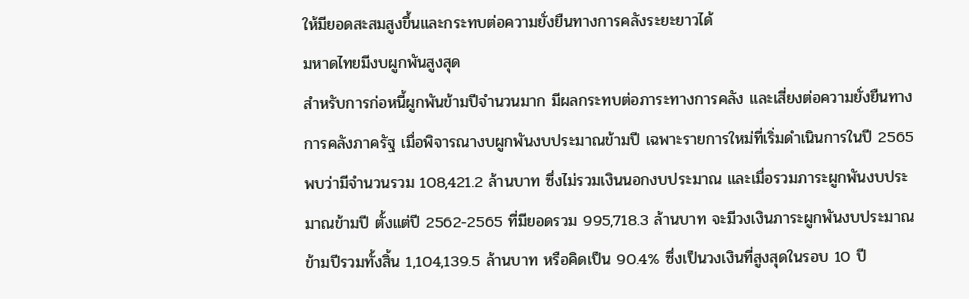ให้มียอดสะสมสูงขึ้นและกระทบต่อความยั่งยืนทางการคลังระยะยาวได้
มหาดไทยมีงบผูกพันสูงสุด
สำหรับการก่อหนี้ผูกพันข้ามปีจำนวนมาก มีผลกระทบต่อภาระทางการคลัง และเสี่ยงต่อความยั่งยืนทางการคลังภาครัฐ เมื่อพิจารณางบผูกพันงบประมาณข้ามปี เฉพาะรายการใหม่ที่เริ่มดำเนินการในปี 2565 พบว่ามีจำนวนรวม 108,421.2 ล้านบาท ซึ่งไม่รวมเงินนอกงบประมาณ และเมื่อรวมภาระผูกพันงบประมาณข้ามปี ตั้งแต่ปี 2562-2565 ที่มียอดรวม 995,718.3 ล้านบาท จะมีวงเงินภาระผูกพันงบประมาณข้ามปีรวมทั้งสิ้น 1,104,139.5 ล้านบาท หรือคิดเป็น 90.4% ซึ่งเป็นวงเงินที่สูงสุดในรอบ 10 ปี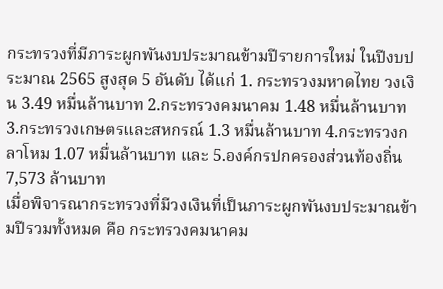กระทรวงที่มีภาระผูกพันงบประมาณข้ามปีรายการใหม่ ในปีงบประมาณ 2565 สูงสุด 5 อันดับ ได้แก่ 1. กระทรวงมหาดไทย วงเงิน 3.49 หมื่นล้านบาท 2.กระทรวงคมนาคม 1.48 หมื่นล้านบาท 3.กระทรวงเกษตรและสหกรณ์ 1.3 หมื่นล้านบาท 4.กระทรวงกลาโหม 1.07 หมื่นล้านบาท และ 5.องค์กรปกครองส่วนท้องถิ่น 7,573 ล้านบาท
เมื่อพิจารณากระทรวงที่มีวงเงินที่เป็นภาระผูกพันงบประมาณข้ามปีรวมทั้งหมด คือ กระทรวงคมนาคม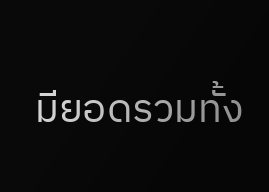มียอดรวมทั้ง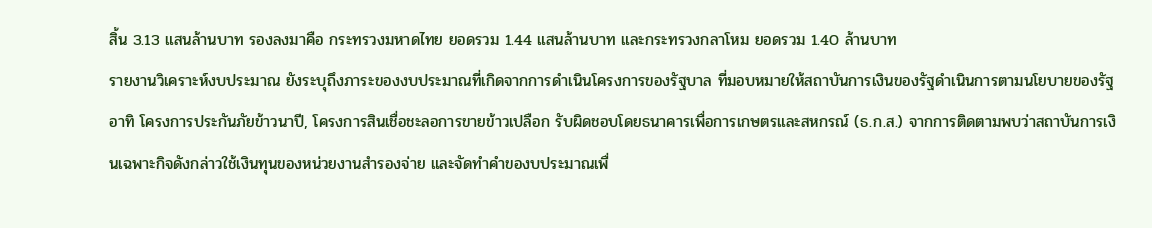สิ้น 3.13 แสนล้านบาท รองลงมาคือ กระทรวงมหาดไทย ยอดรวม 1.44 แสนล้านบาท และกระทรวงกลาโหม ยอดรวม 1.40 ล้านบาท
รายงานวิเคราะห์งบประมาณ ยังระบุถึงภาระของงบประมาณที่เกิดจากการดำเนินโครงการของรัฐบาล ที่มอบหมายให้สถาบันการเงินของรัฐดำเนินการตามนโยบายของรัฐ อาทิ โครงการประกันภัยข้าวนาปี, โครงการสินเชื่อชะลอการขายข้าวเปลือก รับผิดชอบโดยธนาคารเพื่อการเกษตรและสหกรณ์ (ธ.ก.ส.) จากการติดตามพบว่าสถาบันการเงินเฉพาะกิจดังกล่าวใช้เงินทุนของหน่วยงานสำรองจ่าย และจัดทำคำของบประมาณเพื่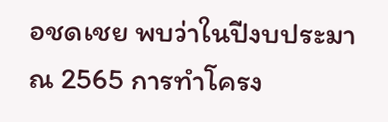อชดเชย พบว่าในปีงบประมาณ 2565 การทำโครง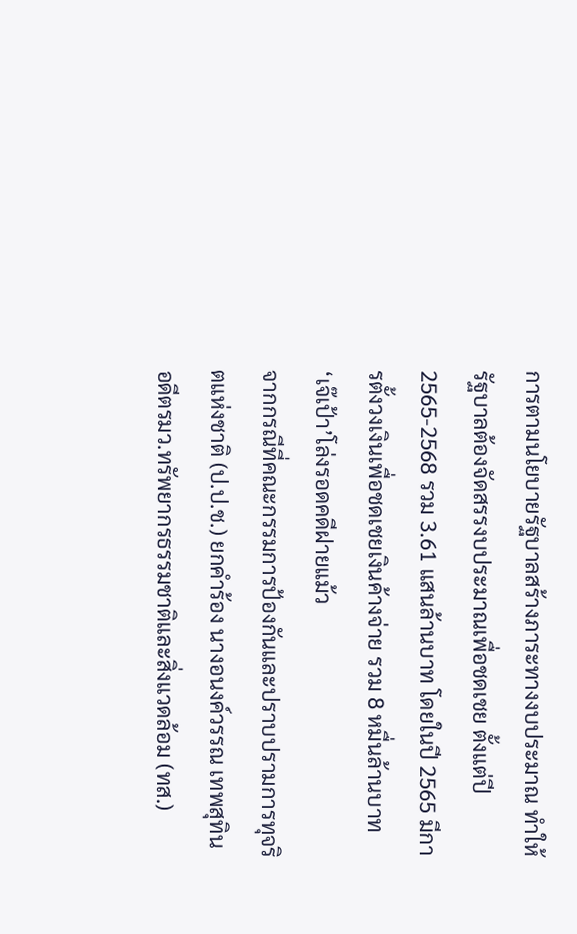การตามนโยบายรัฐบาลสร้างภาระทางงบประมาณ ทำให้รัฐบาลต้องจัดสรรงบประมาณเพื่อชดเชย ตั้งแต่ปี 2565-2568 รวม 3.61 แสนล้านบาท โดยในปี 2565 มีการตั้งวงเงินเพื่อชดเชยเงินค้างจ่าย รวม 8 หมื่นล้านบาท
‘เจ๊เป้า’โล่งรอดคดีฝายแม้ว
จากกรณีที่คณะกรรมการป้องกันและปราบปรามการทุจริตแห่งชาติ (ป.ป.ช.) ยกคำร้อง นางอนงค์วรรณ เทพสุทิน อดีตรมว.ทรัพยากรธรรมชาติและสิ่งแวดล้อม (ทส.)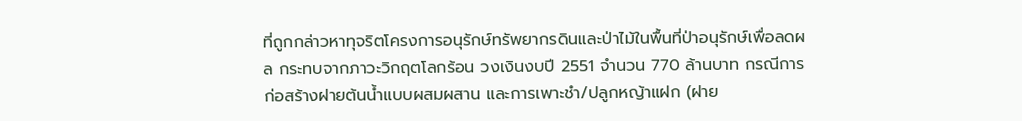ที่ถูกกล่าวหาทุจริตโครงการอนุรักษ์ทรัพยากรดินและป่าไม้ในพื้นที่ป่าอนุรักษ์เพื่อลดผล กระทบจากภาวะวิกฤตโลกร้อน วงเงินงบปี 2551 จำนวน 770 ล้านบาท กรณีการก่อสร้างฝายต้นน้ำแบบผสมผสาน และการเพาะชำ/ปลูกหญ้าแฝก (ฝาย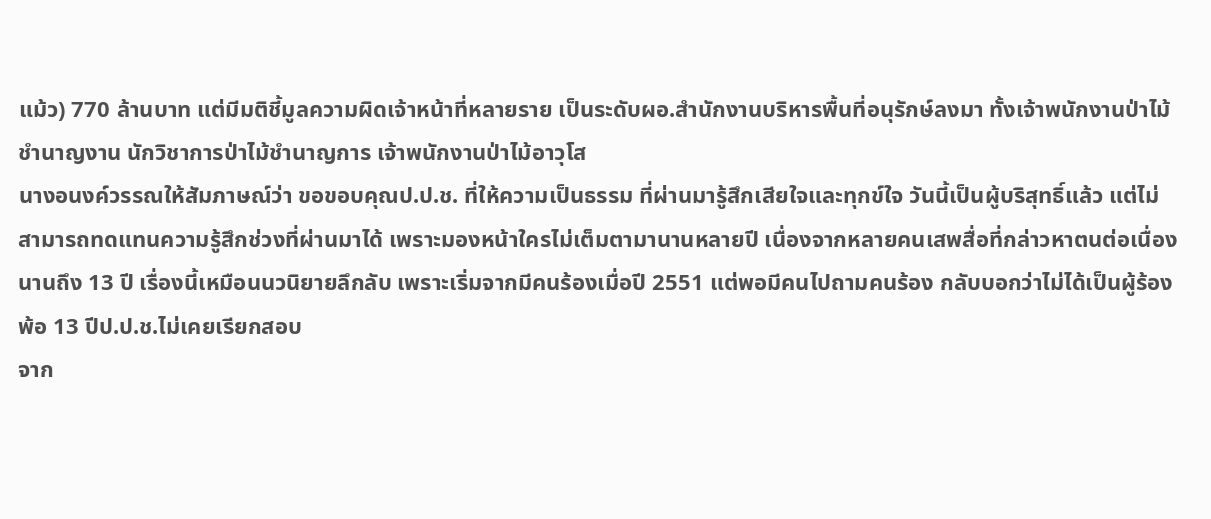แม้ว) 770 ล้านบาท แต่มีมติชี้มูลความผิดเจ้าหน้าที่หลายราย เป็นระดับผอ.สำนักงานบริหารพื้นที่อนุรักษ์ลงมา ทั้งเจ้าพนักงานป่าไม้ชำนาญงาน นักวิชาการป่าไม้ชำนาญการ เจ้าพนักงานป่าไม้อาวุโส
นางอนงค์วรรณให้สัมภาษณ์ว่า ขอขอบคุณป.ป.ช. ที่ให้ความเป็นธรรม ที่ผ่านมารู้สึกเสียใจและทุกข์ใจ วันนี้เป็นผู้บริสุทธิ์แล้ว แต่ไม่สามารถทดแทนความรู้สึกช่วงที่ผ่านมาได้ เพราะมองหน้าใครไม่เต็มตามานานหลายปี เนื่องจากหลายคนเสพสื่อที่กล่าวหาตนต่อเนื่องนานถึง 13 ปี เรื่องนี้เหมือนนวนิยายลึกลับ เพราะเริ่มจากมีคนร้องเมื่อปี 2551 แต่พอมีคนไปถามคนร้อง กลับบอกว่าไม่ได้เป็นผู้ร้อง
พ้อ 13 ปีป.ป.ช.ไม่เคยเรียกสอบ
จาก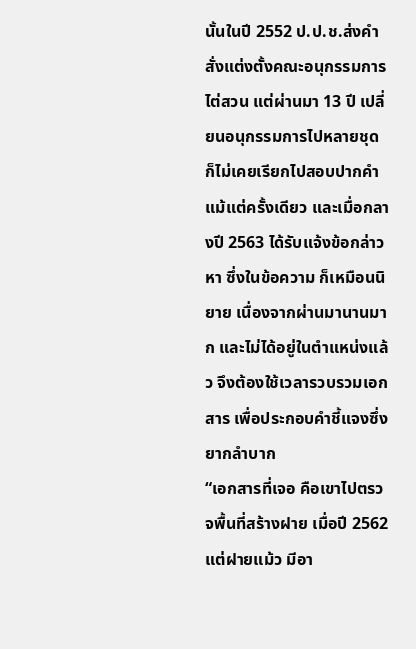นั้นในปี 2552 ป.ป.ช.ส่งคำสั่งแต่งตั้งคณะอนุกรรมการไต่สวน แต่ผ่านมา 13 ปี เปลี่ยนอนุกรรมการไปหลายชุด ก็ไม่เคยเรียกไปสอบปากคำแม้แต่ครั้งเดียว และเมื่อกลางปี 2563 ได้รับแจ้งข้อกล่าวหา ซึ่งในข้อความ ก็เหมือนนิยาย เนื่องจากผ่านมานานมาก และไม่ได้อยู่ในตำแหน่งแล้ว จึงต้องใช้เวลารวบรวมเอกสาร เพื่อประกอบคำชี้แจงซึ่งยากลำบาก
“เอกสารที่เจอ คือเขาไปตรวจพื้นที่สร้างฝาย เมื่อปี 2562 แต่ฝายแม้ว มีอา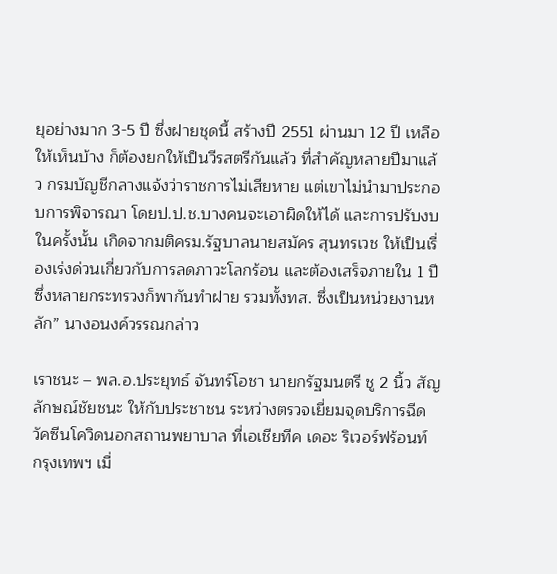ยุอย่างมาก 3-5 ปี ซึ่งฝายชุดนี้ สร้างปี 2551 ผ่านมา 12 ปี เหลือให้เห็นบ้าง ก็ต้องยกให้เป็นวีรสตรีกันแล้ว ที่สำคัญหลายปีมาแล้ว กรมบัญชีกลางแจ้งว่าราชการไม่เสียหาย แต่เขาไม่นำมาประกอบการพิจารณา โดยป.ป.ช.บางคนจะเอาผิดให้ได้ และการปรับงบในครั้งนั้น เกิดจากมติครม.รัฐบาลนายสมัคร สุนทรเวช ให้เป็นเรื่องเร่งด่วนเกี่ยวกับการลดภาวะโลกร้อน และต้องเสร็จภายใน 1 ปี ซึ่งหลายกระทรวงก็พากันทำฝาย รวมทั้งทส. ซึ่งเป็นหน่วยงานหลัก” นางอนงค์วรรณกล่าว

เราชนะ – พล.อ.ประยุทธ์ จันทร์โอชา นายกรัฐมนตรี ชู 2 นิ้ว สัญลักษณ์ชัยชนะ ให้กับประชาชน ระหว่างตรวจเยี่ยมจุดบริการฉีดวัคซีนโควิดนอกสถานพยาบาล ที่เอเชียทีค เดอะ ริเวอร์ฟร้อนท์ กรุงเทพฯ เมื่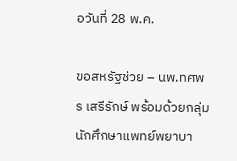อวันที่ 28 พ.ค.

ขอสหรัฐช่วย – นพ.ทศพร เสรีรักษ์ พร้อมด้วยกลุ่มนักศึกษาแพทย์พยาบา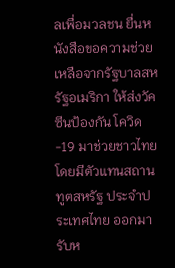ลเพื่อมวลชน ยื่นหนังสือขอความช่วยเหลือจากรัฐบาลสหรัฐอเมริกา ให้ส่งวัคซีนป้องกัน โควิด-19 มาช่วยชาวไทย โดยมีตัวแทนสถานทูตสหรัฐ ประจำประเทศไทย ออกมารับห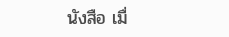นังสือ เมื่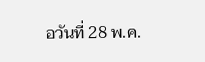อวันที่ 28 พ.ค.